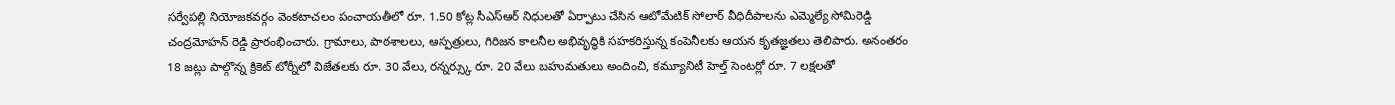సర్వేపల్లి నియోజకవర్గం వెంకటాచలం పంచాయతీలో రూ. 1.50 కోట్ల సీఎస్ఆర్ నిధులతో ఏర్పాటు చేసిన ఆటోమేటిక్ సోలార్ వీధిదీపాలను ఎమ్మెల్యే సోమిరెడ్డి చంద్రమోహన్ రెడ్డి ప్రారంభించారు. గ్రామాలు, పాఠశాలలు, ఆస్పత్రులు, గిరిజన కాలనీల అభివృద్ధికి సహకరిస్తున్న కంపెనీలకు ఆయన కృతజ్ఞతలు తెలిపారు. అనంతరం 18 జట్లు పాల్గొన్న క్రికెట్ టోర్నీలో విజేతలకు రూ. 30 వేలు, రన్నర్స్కు రూ. 20 వేలు బహుమతులు అందించి, కమ్యూనిటీ హెల్త్ సెంటర్లో రూ. 7 లక్షలతో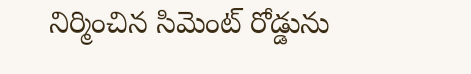నిర్మించిన సిమెంట్ రోడ్డును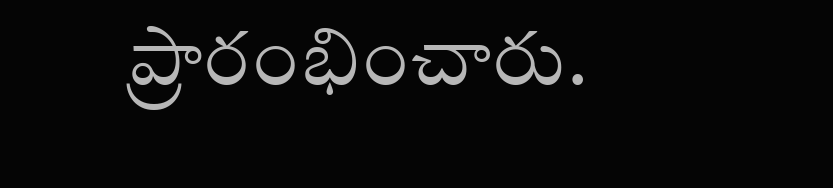ప్రారంభించారు.